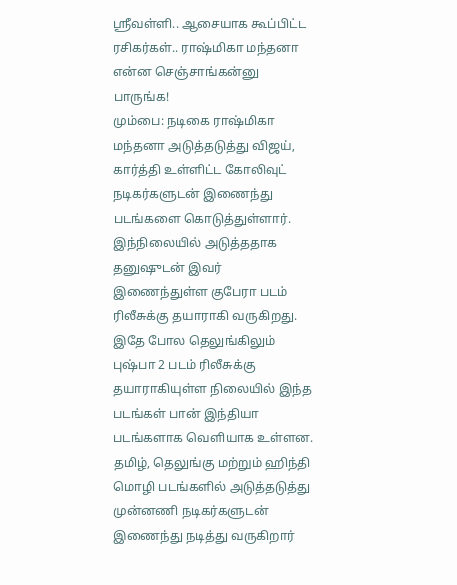ஸ்ரீவள்ளி.. ஆசையாக கூப்பிட்ட ரசிகர்கள்.. ராஷ்மிகா மந்தனா என்ன செஞ்சாங்கன்னு பாருங்க!
மும்பை: நடிகை ராஷ்மிகா மந்தனா அடுத்தடுத்து விஜய், கார்த்தி உள்ளிட்ட கோலிவுட் நடிகர்களுடன் இணைந்து படங்களை கொடுத்துள்ளார். இந்நிலையில் அடுத்ததாக தனுஷுடன் இவர் இணைந்துள்ள குபேரா படம் ரிலீசுக்கு தயாராகி வருகிறது. இதே போல தெலுங்கிலும் புஷ்பா 2 படம் ரிலீசுக்கு தயாராகியுள்ள நிலையில் இந்த படங்கள் பான் இந்தியா படங்களாக வெளியாக உள்ளன.
தமிழ், தெலுங்கு மற்றும் ஹிந்தி மொழி படங்களில் அடுத்தடுத்து முன்னணி நடிகர்களுடன் இணைந்து நடித்து வருகிறார்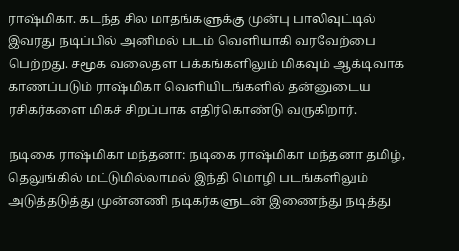ராஷ்மிகா. கடந்த சில மாதங்களுக்கு முன்பு பாலிவுட்டில் இவரது நடிப்பில் அனிமல் படம் வெளியாகி வரவேற்பை பெற்றது. சமூக வலைதள பக்கங்களிலும் மிகவும் ஆக்டிவாக காணப்படும் ராஷ்மிகா வெளியிடங்களில் தன்னுடைய ரசிகர்களை மிகச் சிறப்பாக எதிர்கொண்டு வருகிறார்.

நடிகை ராஷ்மிகா மந்தனா: நடிகை ராஷ்மிகா மந்தனா தமிழ், தெலுங்கில் மட்டுமில்லாமல் இந்தி மொழி படங்களிலும் அடுத்தடுத்து முன்னணி நடிகர்களுடன் இணைந்து நடித்து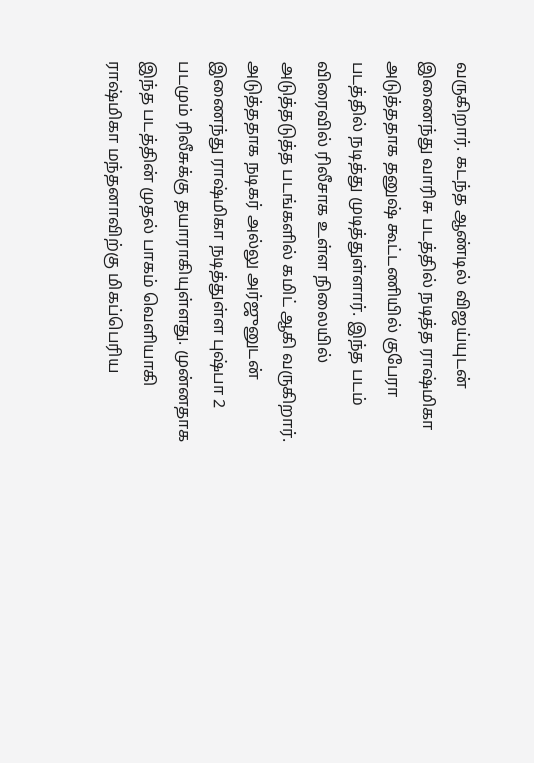வருகிறார். கடந்த ஆண்டில் விஜய்யுடன் இணைந்து வாரிசு படத்தில் நடித்த ராஷ்மிகா அடுத்ததாக தனுஷ் கூட்டணியில் குபேரா படத்தில் நடித்து முடித்துள்ளார். இந்த படம் விரைவில் ரிலீசாக உள்ள நிலையில் அடுத்தடுத்த படங்களில் கமிட் ஆகி வருகிறார். அடுத்ததாக நடிகர் அல்லு அர்ஜுனுடன் இணைந்து ராஷ்மிகா நடித்துள்ள புஷ்பா 2 படமும் ரிலீசுக்கு தயாராகியுள்ளது. முன்னதாக இந்த படத்தின் முதல் பாகம் வெளியாகி ராஷ்மிகா மந்தனாவிற்கு மிகப்பெரிய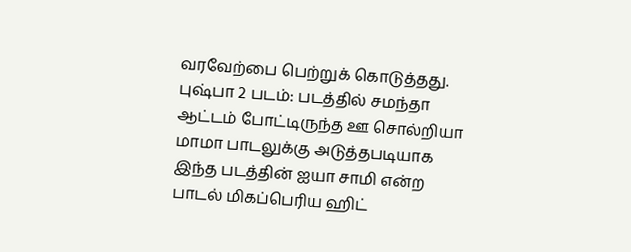வரவேற்பை பெற்றுக் கொடுத்தது.
புஷ்பா 2 படம்: படத்தில் சமந்தா ஆட்டம் போட்டிருந்த ஊ சொல்றியா மாமா பாடலுக்கு அடுத்தபடியாக இந்த படத்தின் ஐயா சாமி என்ற பாடல் மிகப்பெரிய ஹிட்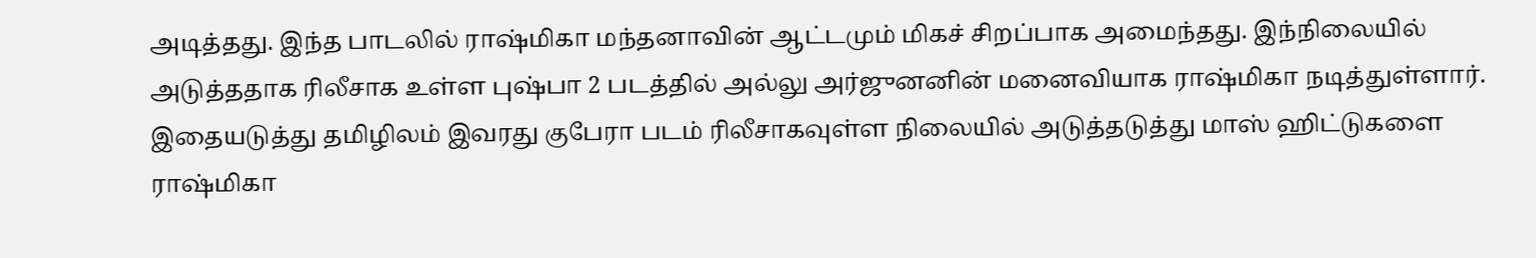அடித்தது. இந்த பாடலில் ராஷ்மிகா மந்தனாவின் ஆட்டமும் மிகச் சிறப்பாக அமைந்தது. இந்நிலையில் அடுத்ததாக ரிலீசாக உள்ள புஷ்பா 2 படத்தில் அல்லு அர்ஜுனனின் மனைவியாக ராஷ்மிகா நடித்துள்ளார். இதையடுத்து தமிழிலம் இவரது குபேரா படம் ரிலீசாகவுள்ள நிலையில் அடுத்தடுத்து மாஸ் ஹிட்டுகளை ராஷ்மிகா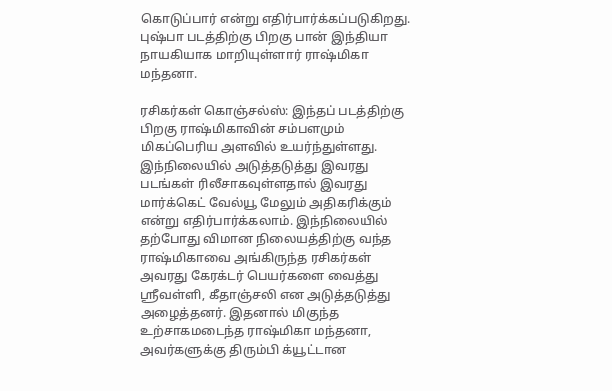கொடுப்பார் என்று எதிர்பார்க்கப்படுகிறது. புஷ்பா படத்திற்கு பிறகு பான் இந்தியா நாயகியாக மாறியுள்ளார் ராஷ்மிகா மந்தனா.

ரசிகர்கள் கொஞ்சல்ஸ்: இந்தப் படத்திற்கு பிறகு ராஷ்மிகாவின் சம்பளமும் மிகப்பெரிய அளவில் உயர்ந்துள்ளது. இந்நிலையில் அடுத்தடுத்து இவரது படங்கள் ரிலீசாகவுள்ளதால் இவரது மார்க்கெட் வேல்யூ மேலும் அதிகரிக்கும் என்று எதிர்பார்க்கலாம். இந்நிலையில் தற்போது விமான நிலையத்திற்கு வந்த ராஷ்மிகாவை அங்கிருந்த ரசிகர்கள் அவரது கேரக்டர் பெயர்களை வைத்து ஸ்ரீவள்ளி, கீதாஞ்சலி என அடுத்தடுத்து அழைத்தனர். இதனால் மிகுந்த உற்சாகமடைந்த ராஷ்மிகா மந்தனா, அவர்களுக்கு திரும்பி க்யூட்டான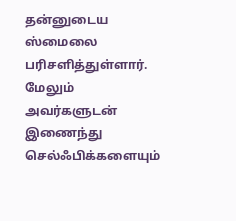தன்னுடைய ஸ்மைலை பரிசளித்துள்ளார். மேலும் அவர்களுடன் இணைந்து செல்ஃபிக்களையும்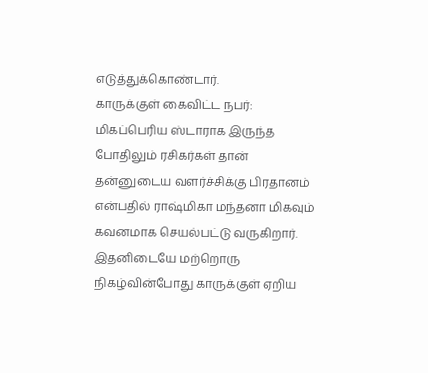எடுத்துக்கொண்டார்.
காருக்குள் கைவிட்ட நபர்: மிகப்பெரிய ஸ்டாராக இருந்த போதிலும் ரசிகர்கள் தான் தன்னுடைய வளர்ச்சிக்கு பிரதானம் என்பதில் ராஷ்மிகா மந்தனா மிகவும் கவனமாக செயல்பட்டு வருகிறார். இதனிடையே மற்றொரு நிகழ்வின்போது காருக்குள் ஏறிய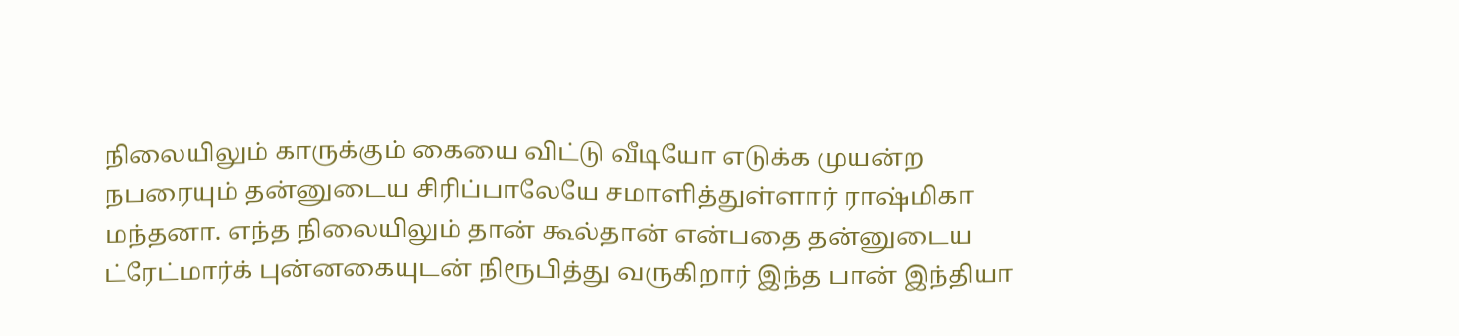நிலையிலும் காருக்கும் கையை விட்டு வீடியோ எடுக்க முயன்ற நபரையும் தன்னுடைய சிரிப்பாலேயே சமாளித்துள்ளார் ராஷ்மிகா மந்தனா. எந்த நிலையிலும் தான் கூல்தான் என்பதை தன்னுடைய ட்ரேட்மார்க் புன்னகையுடன் நிரூபித்து வருகிறார் இந்த பான் இந்தியா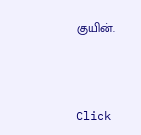குயின்.



Click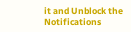it and Unblock the Notifications